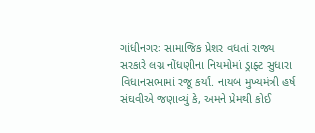ગાંધીનગરઃ સામાજિક પ્રેશર વધતાં રાજ્ય સરકારે લગ્ન નોંધણીના નિયમોમાં ડ્રાફ્ટ સુધારા વિધાનસભામાં રજૂ કર્યાં. નાયબ મુખ્યમંત્રી હર્ષ સંઘવીએ જણાવ્યું કે, અમને પ્રેમથી કોઈ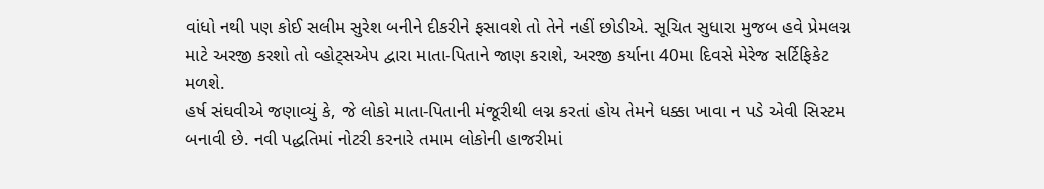વાંધો નથી પણ કોઈ સલીમ સુરેશ બનીને દીકરીને ફસાવશે તો તેને નહીં છોડીએ. સૂચિત સુધારા મુજબ હવે પ્રેમલગ્ન માટે અરજી કરશો તો વ્હોટ્સએપ દ્વારા માતા-પિતાને જાણ કરાશે, અરજી કર્યાના 40મા દિવસે મેરેજ સર્ટિફિકેટ મળશે.
હર્ષ સંઘવીએ જણાવ્યું કે, જે લોકો માતા-પિતાની મંજૂરીથી લગ્ન કરતાં હોય તેમને ધક્કા ખાવા ન પડે એવી સિસ્ટમ બનાવી છે. નવી પદ્ધતિમાં નોટરી કરનારે તમામ લોકોની હાજરીમાં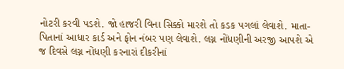નોટરી કરવી પડશે. જો હાજરી વિના સિક્કો મારશે તો કડક પગલાં લેવાશે. માતા-પિતાનાં આધાર કાર્ડ અને ફોન નંબર પણ લેવાશે. લગ્ન નોંધણીની અરજી આપશે એ જ દિવસે લગ્ન નોંધણી કરનારાં દીકરીનાં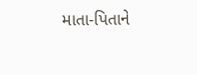માતા-પિતાને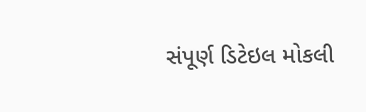સંપૂર્ણ ડિટેઇલ મોકલી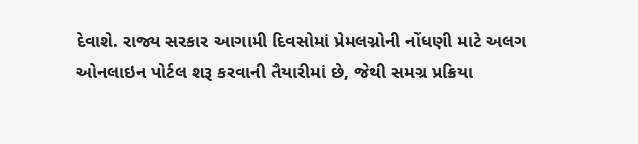દેવાશે. રાજ્ય સરકાર આગામી દિવસોમાં પ્રેમલગ્નોની નોંધણી માટે અલગ ઓનલાઇન પોર્ટલ શરૂ કરવાની તૈયારીમાં છે, જેથી સમગ્ર પ્રક્રિયા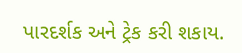પારદર્શક અને ટ્રેક કરી શકાય.